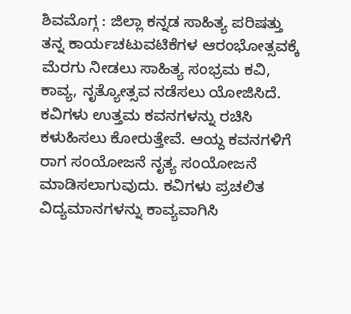ಶಿವಮೊಗ್ಗ : ಜಿಲ್ಲಾ ಕನ್ನಡ ಸಾಹಿತ್ಯ ಪರಿಷತ್ತು ತನ್ನ ಕಾರ್ಯಚಟುವಟಿಕೆಗಳ ಆರಂಭೋತ್ಸವಕ್ಕೆ ಮೆರಗು ನೀಡಲು ಸಾಹಿತ್ಯ ಸಂಭ್ರಮ ಕವಿ, ಕಾವ್ಯ, ನೃತ್ಯೋತ್ಸವ ನಡೆಸಲು ಯೋಜಿಸಿದೆ.
ಕವಿಗಳು ಉತ್ತಮ ಕವನಗಳನ್ನು ರಚಿಸಿ ಕಳುಹಿಸಲು ಕೋರುತ್ತೇವೆ. ಆಯ್ದ ಕವನಗಳಿಗೆ ರಾಗ ಸಂಯೋಜನೆ ನೃತ್ಯ ಸಂಯೋಜನೆ ಮಾಡಿಸಲಾಗುವುದು. ಕವಿಗಳು ಪ್ರಚಲಿತ ವಿದ್ಯಮಾನಗಳನ್ನು ಕಾವ್ಯವಾಗಿಸಿ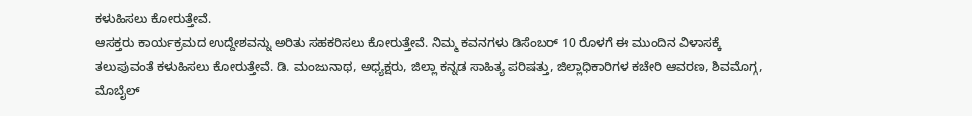ಕಳುಹಿಸಲು ಕೋರುತ್ತೇವೆ.
ಆಸಕ್ತರು ಕಾರ್ಯಕ್ರಮದ ಉದ್ದೇಶವನ್ನು ಅರಿತು ಸಹಕರಿಸಲು ಕೋರುತ್ತೇವೆ. ನಿಮ್ಮ ಕವನಗಳು ಡಿಸೆಂಬರ್ 10 ರೊಳಗೆ ಈ ಮುಂದಿನ ವಿಳಾಸಕ್ಕೆ ತಲುಪುವಂತೆ ಕಳುಹಿಸಲು ಕೋರುತ್ತೇವೆ. ಡಿ. ಮಂಜುನಾಥ, ಅಧ್ಯಕ್ಷರು, ಜಿಲ್ಲಾ ಕನ್ನಡ ಸಾಹಿತ್ಯ ಪರಿಷತ್ತು, ಜಿಲ್ಲಾಧಿಕಾರಿಗಳ ಕಚೇರಿ ಆವರಣ, ಶಿವಮೊಗ್ಗ, ಮೊಬೈಲ್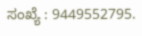ಸಂಖ್ಯೆ : 9449552795.